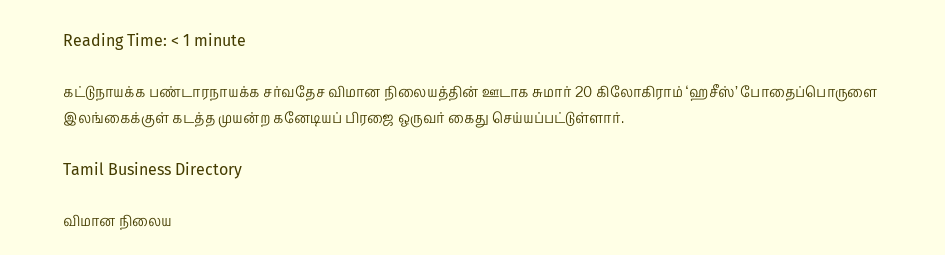Reading Time: < 1 minute

கட்டுநாயக்க பண்டாரநாயக்க சர்வதேச விமான நிலையத்தின் ஊடாக சுமார் 20 கிலோகிராம் ‘ஹசீஸ்’ போதைப்பொருளை இலங்கைக்குள் கடத்த முயன்ற கனேடியப் பிரஜை ஒருவர் கைது செய்யப்பட்டுள்ளார்.

Tamil Business Directory

விமான நிலைய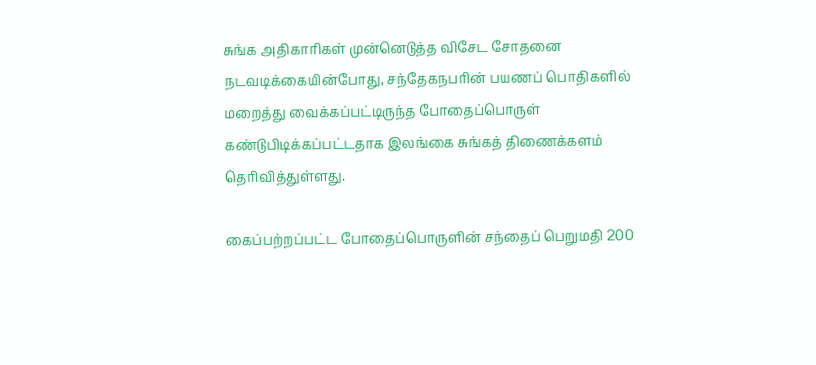சுங்க அதிகாரிகள் முன்னெடுத்த விசேட சோதனை நடவடிக்கையின்போது, சந்தேகநபரின் பயணப் பொதிகளில் மறைத்து வைக்கப்பட்டிருந்த போதைப்பொருள் கண்டுபிடிக்கப்பட்டதாக இலங்கை சுங்கத் திணைக்களம் தெரிவித்துள்ளது.

கைப்பற்றப்பட்ட போதைப்பொருளின் சந்தைப் பெறுமதி 200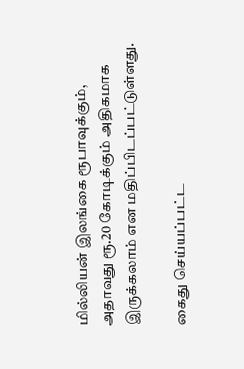மில்லியன் இலங்கை ரூபாவுக்கும், அதாவது ரூ.20 கோடிக்கும் அதிகமாக இருக்கலாம் என மதிப்பிடப்பட்டுள்ளது.

கைது செய்யப்பட்ட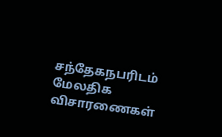சந்தேகநபரிடம் மேலதிக விசாரணைகள்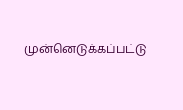முன்னெடுக்கப்பட்டு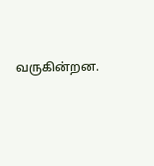வருகின்றன.